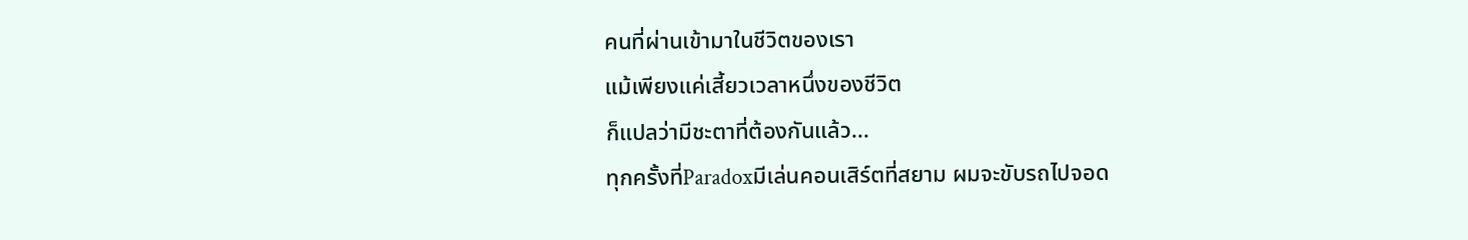คนที่ผ่านเข้ามาในชีวิตของเรา
แม้เพียงแค่เสี้ยวเวลาหนึ่งของชีวิต
ก็แปลว่ามีชะตาที่ต้องกันแล้ว...
ทุกครั้งที่Paradoxมีเล่นคอนเสิร์ตที่สยาม ผมจะขับรถไปจอด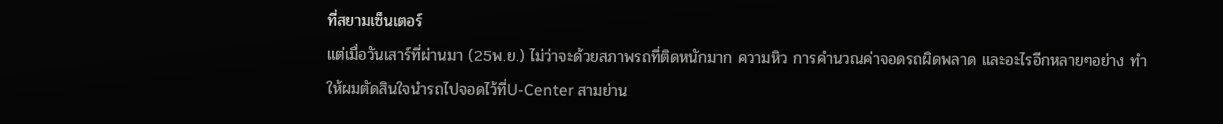ที่สยามเซ็นเตอร์
แต่เมื่อวันเสาร์ที่ผ่านมา (25พ.ย.) ไม่ว่าจะด้วยสภาพรถที่ติดหนักมาก ความหิว การคำนวณค่าจอดรถผิดพลาด และอะไรอีกหลายๆอย่าง ทำให้ผมตัดสินใจนำรถไปจอดไว้ที่U-Center สามย่าน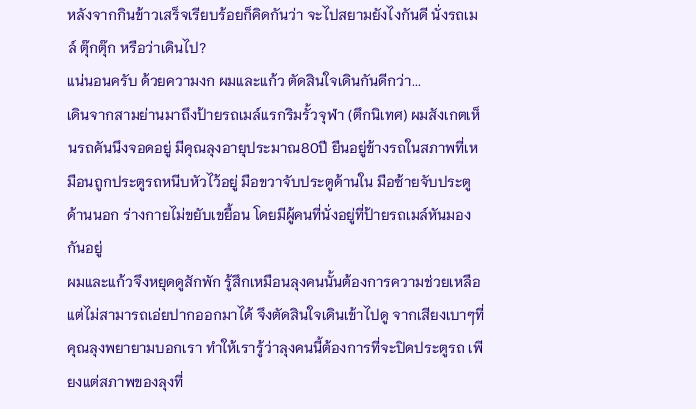หลังจากกินข้าวเสร็จเรียบร้อยก็คิดกันว่า จะไปสยามยังไงกันดี นั่งรถเมล์ ตุ๊กตุ๊ก หรือว่าเดินไป?
แน่นอนครับ ด้วยความงก ผมและแก้ว ตัดสินใจเดินกันดีกว่า...
เดินจากสามย่านมาถึงป้ายรถเมล์แรกริมรั้วจุฬา (ตึกนิเทศ) ผมสังเกตเห็นรถคันนึงจอดอยู่ มีคุณลุงอายุประมาณ80ปี ยืนอยู่ข้างรถในสภาพที่เหมือนถูกประตูรถหนีบหัวไว้อยู่ มือขวาจับประตูด้านใน มือซ้ายจับประตูด้านนอก ร่างกายไม่ขยับเขยื้อน โดยมีผู้คนที่นั่งอยู่ที่ป้ายรถเมล์หันมองกันอยู่
ผมและแก้วจึงหยุดดูสักพัก รู้สึกเหมือนลุงคนนั้นต้องการความช่วยเหลือ แต่ไม่สามารถเอ่ยปากออกมาได้ จึงตัดสินใจเดินเข้าไปดู จากเสียงเบาๆที่คุณลุงพยายามบอกเรา ทำให้เรารู้ว่าลุงคนนี้ต้องการที่จะปิดประตูรถ เพียงแต่สภาพของลุงที่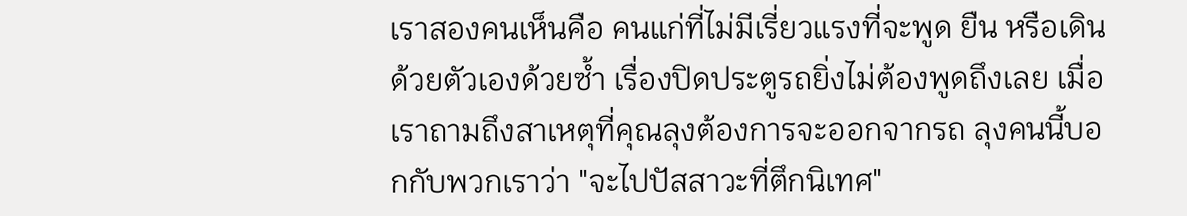เราสองคนเห็นคือ คนแก่ที่ไม่มีเรี่ยวแรงที่จะพูด ยืน หรือเดินด้วยตัวเองด้วยซ้ำ เรื่องปิดประตูรถยิ่งไม่ต้องพูดถึงเลย เมื่อเราถามถึงสาเหตุที่คุณลุงต้องการจะออกจากรถ ลุงคนนี้บอกกับพวกเราว่า "จะไปปัสสาวะที่ตึกนิเทศ"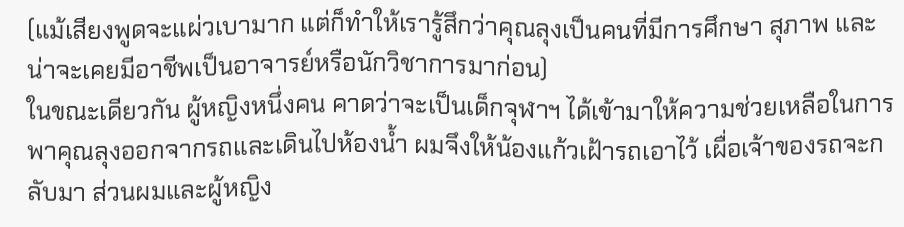(แม้เสียงพูดจะแผ่วเบามาก แต่ก็ทำให้เรารู้สึกว่าคุณลุงเป็นคนที่มีการศึกษา สุภาพ และน่าจะเคยมีอาชีพเป็นอาจารย์หรือนักวิชาการมาก่อน)
ในขณะเดียวกัน ผู้หญิงหนึ่งคน คาดว่าจะเป็นเด็กจุฬาฯ ได้เข้ามาให้ความช่วยเหลือในการพาคุณลุงออกจากรถและเดินไปห้องน้ำ ผมจึงให้น้องแก้วเฝ้ารถเอาไว้ เผื่อเจ้าของรถจะกลับมา ส่วนผมและผู้หญิง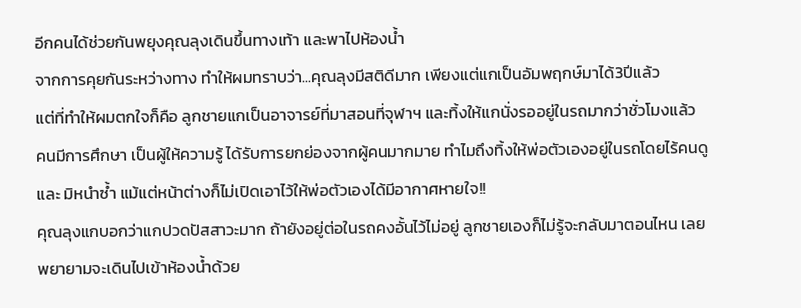อีกคนได้ช่วยกันพยุงคุณลุงเดินขึ้นทางเท้า และพาไปห้องน้ำ
จากการคุยกันระหว่างทาง ทำให้ผมทราบว่า...คุณลุงมีสติดีมาก เพียงแต่แกเป็นอัมพฤกษ์มาได้3ปีแล้ว
แต่ที่ทำให้ผมตกใจก็คือ ลูกชายแกเป็นอาจารย์ที่มาสอนที่จุฬาฯ และทิ้งให้แกนั่งรออยู่ในรถมากว่าชั่วโมงแล้ว
คนมีการศึกษา เป็นผู้ให้ความรู้ ได้รับการยกย่องจากผู้คนมากมาย ทำไมถึงทิ้งให้พ่อตัวเองอยู่ในรถโดยไร้คนดูและ มิหนำซ้ำ แม้แต่หน้าต่างก็ไม่เปิดเอาไว้ให้พ่อตัวเองได้มีอากาศหายใจ!!
คุณลุงแกบอกว่าแกปวดปัสสาวะมาก ถ้ายังอยู่ต่อในรถคงอั้นไว้ไม่อยู่ ลูกชายเองก็ไม่รู้จะกลับมาตอนไหน เลยพยายามจะเดินไปเข้าห้องน้ำด้วย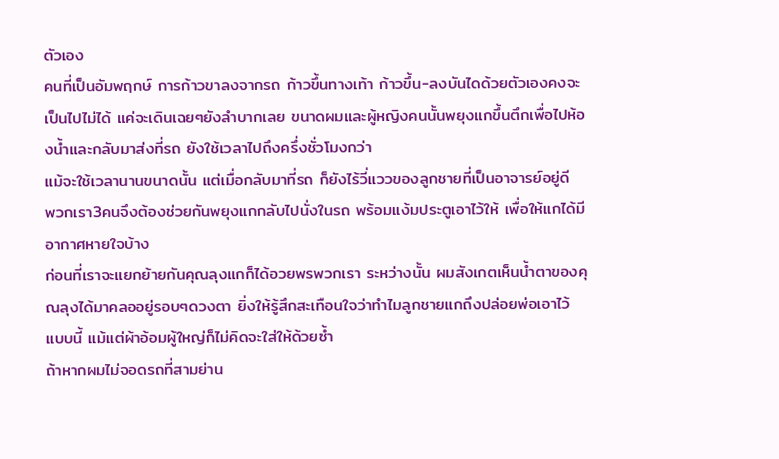ตัวเอง
คนที่เป็นอัมพฤกษ์ การก้าวขาลงจากรถ ก้าวขึ้นทางเท้า ก้าวขึ้น-ลงบันไดด้วยตัวเองคงจะเป็นไปไม่ได้ แค่จะเดินเฉยๆยังลำบากเลย ขนาดผมและผู้หญิงคนนั้นพยุงแกขึ้นตึกเพื่อไปห้องน้ำและกลับมาส่งที่รถ ยังใช้เวลาไปถึงครึ่งชั่วโมงกว่า
แม้จะใช้เวลานานขนาดนั้น แต่เมื่อกลับมาที่รถ ก็ยังไร้วี่แววของลูกชายที่เป็นอาจารย์อยู่ดี
พวกเรา3คนจึงต้องช่วยกันพยุงแกกลับไปนั่งในรถ พร้อมแง้มประตูเอาไว้ให้ เพื่อให้แกได้มีอากาศหายใจบ้าง
ก่อนที่เราจะแยกย้ายกันคุณลุงแกก็ได้อวยพรพวกเรา ระหว่างนั้น ผมสังเกตเห็นน้ำตาของคุณลุงได้มาคลออยู่รอบๆดวงตา ยิ่งให้รู้สึกสะเทือนใจว่าทำไมลูกชายแกถึงปล่อยพ่อเอาไว้แบบนี้ แม้แต่ผ้าอ้อมผู้ใหญ่ก็ไม่คิดจะใส่ให้ด้วยซ้ำ
ถ้าหากผมไม่จอดรถที่สามย่าน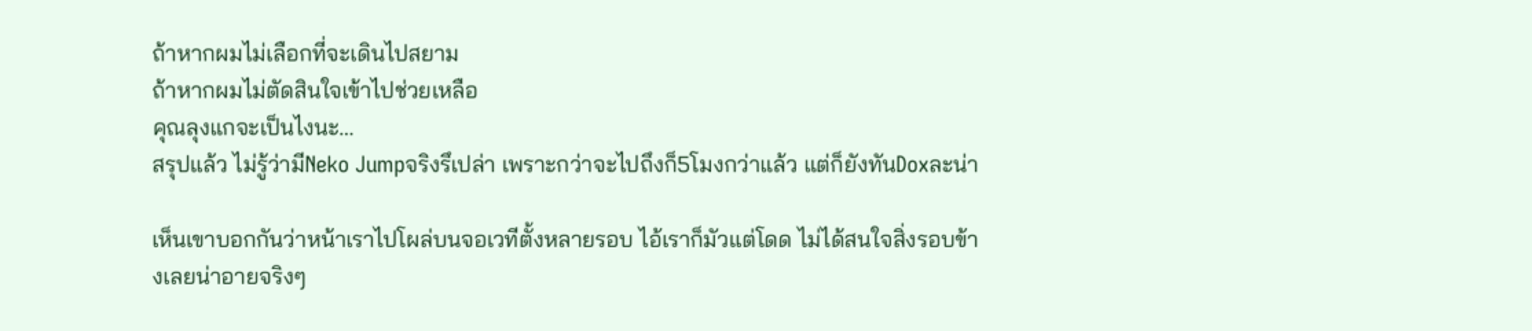ถ้าหากผมไม่เลือกที่จะเดินไปสยาม
ถ้าหากผมไม่ตัดสินใจเข้าไปช่วยเหลือ
คุณลุงแกจะเป็นไงนะ...
สรุปแล้ว ไม่รู้ว่ามีNeko Jumpจริงรึเปล่า เพราะกว่าจะไปถึงก็5โมงกว่าแล้ว แต่ก็ยังทันDoxละน่า

เห็นเขาบอกกันว่าหน้าเราไปโผล่บนจอเวทีตั้งหลายรอบ ไอ้เราก็มัวแต่โดด ไม่ได้สนใจสิ่งรอบข้างเลยน่าอายจริงๆ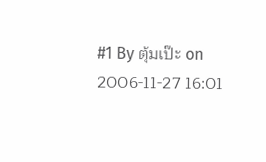#1 By ตุ้มเป๊ะ on 2006-11-27 16:01